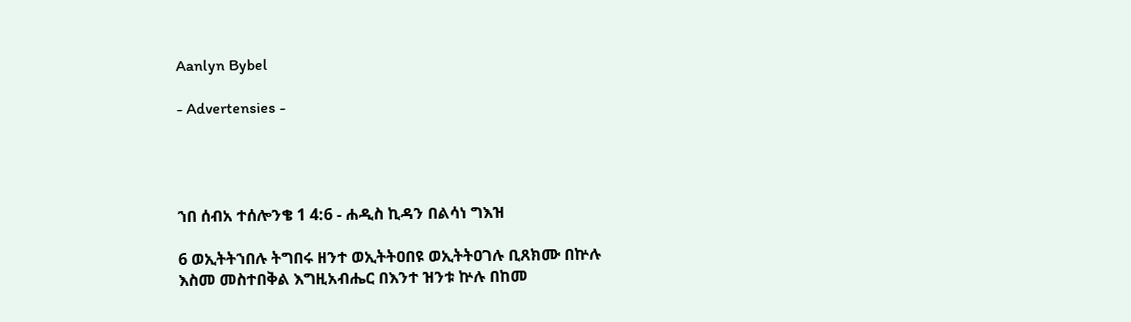Aanlyn Bybel

- Advertensies -




ኀበ ሰብአ ተሰሎንቄ 1 4:6 - ሐዲስ ኪዳን በልሳነ ግእዝ

6 ወኢትትኀበሉ ትግበሩ ዘንተ ወኢትትዐበዩ ወኢትትዐገሉ ቢጸክሙ በኵሉ እስመ መስተበቅል እግዚአብሔር በእንተ ዝንቱ ኵሉ በከመ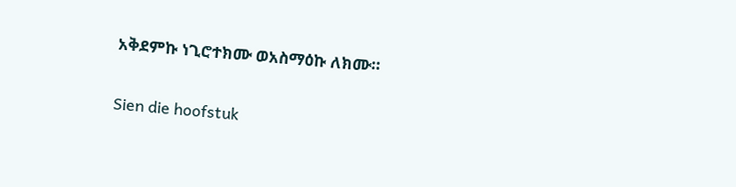አቅደምኩ ነጊሮተክሙ ወአስማዕኩ ለክሙ።

Sien die hoofstuk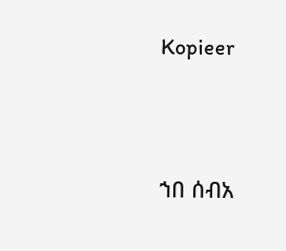Kopieer




ኀበ ሰብአ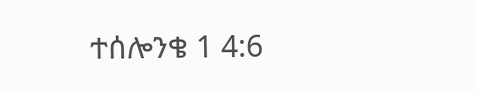ተሰሎንቄ 1 4:6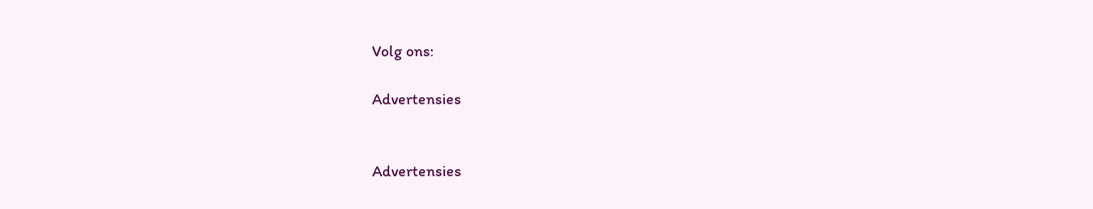Volg ons:

Advertensies


Advertensies